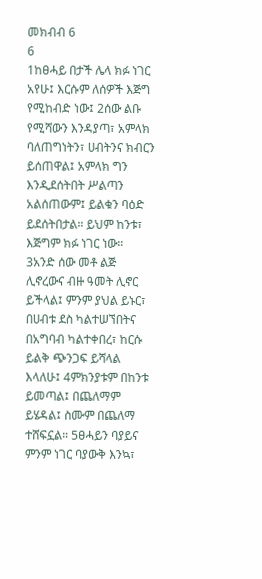መክብብ 6
6
1ከፀሓይ በታች ሌላ ክፉ ነገር አየሁ፤ እርሱም ለሰዎች እጅግ የሚከብድ ነው፤ 2ሰው ልቡ የሚሻውን እንዳያጣ፣ አምላክ ባለጠግነትን፣ ሀብትንና ክብርን ይሰጠዋል፤ አምላክ ግን እንዲደሰትበት ሥልጣን አልሰጠውም፤ ይልቁን ባዕድ ይደሰትበታል። ይህም ከንቱ፣ እጅግም ክፉ ነገር ነው።
3አንድ ሰው መቶ ልጅ ሊኖረውና ብዙ ዓመት ሊኖር ይችላል፤ ምንም ያህል ይኑር፣ በሀብቱ ደስ ካልተሠኘበትና በአግባብ ካልተቀበረ፣ ከርሱ ይልቅ ጭንጋፍ ይሻላል እላለሁ፤ 4ምክንያቱም በከንቱ ይመጣል፤ በጨለማም ይሄዳል፤ ስሙም በጨለማ ተሸፍኗል። 5ፀሓይን ባያይና ምንም ነገር ባያውቅ እንኳ፣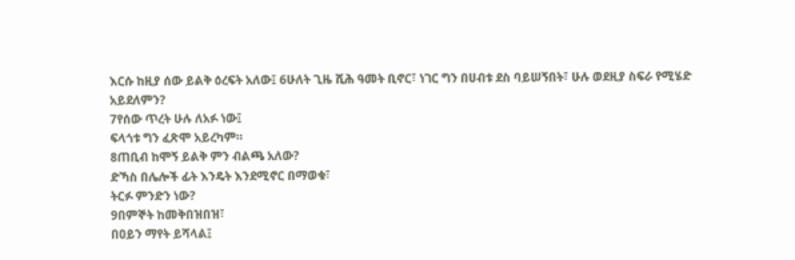እርሱ ከዚያ ሰው ይልቅ ዕረፍት አለው፤ 6ሁለት ጊዜ ሺሕ ዓመት ቢኖር፣ ነገር ግን በሀብቱ ደስ ባይሠኝበት፣ ሁሉ ወደዚያ ስፍራ የሚሄድ አይደለምን?
7የሰው ጥረት ሁሉ ለአፉ ነው፤
ፍላጎቱ ግን ፈጽሞ አይረካም።
8ጠቢብ ከሞኝ ይልቅ ምን ብልጫ አለው?
ድኻስ በሌሎች ፊት እንዴት እንደሚኖር በማወቁ፣
ትርፉ ምንድን ነው?
9በምኞት ከመቅበዝበዝ፣
በዐይን ማየት ይሻላል፤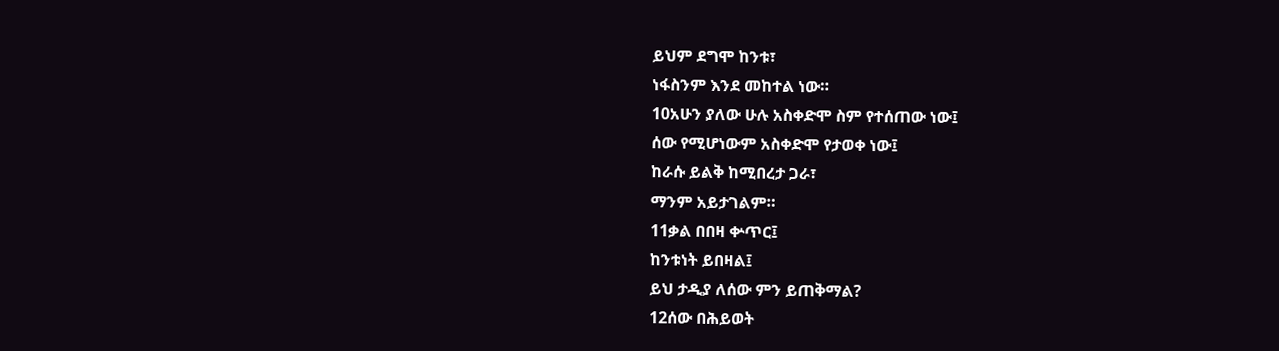ይህም ደግሞ ከንቱ፣
ነፋስንም እንደ መከተል ነው።
10አሁን ያለው ሁሉ አስቀድሞ ስም የተሰጠው ነው፤
ሰው የሚሆነውም አስቀድሞ የታወቀ ነው፤
ከራሱ ይልቅ ከሚበረታ ጋራ፣
ማንም አይታገልም።
11ቃል በበዛ ቍጥር፤
ከንቱነት ይበዛል፤
ይህ ታዲያ ለሰው ምን ይጠቅማል?
12ሰው በሕይወት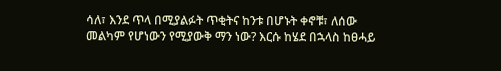ሳለ፣ እንደ ጥላ በሚያልፉት ጥቂትና ከንቱ በሆኑት ቀኖቹ፣ ለሰው መልካም የሆነውን የሚያውቅ ማን ነው? እርሱ ከሄደ በኋላስ ከፀሓይ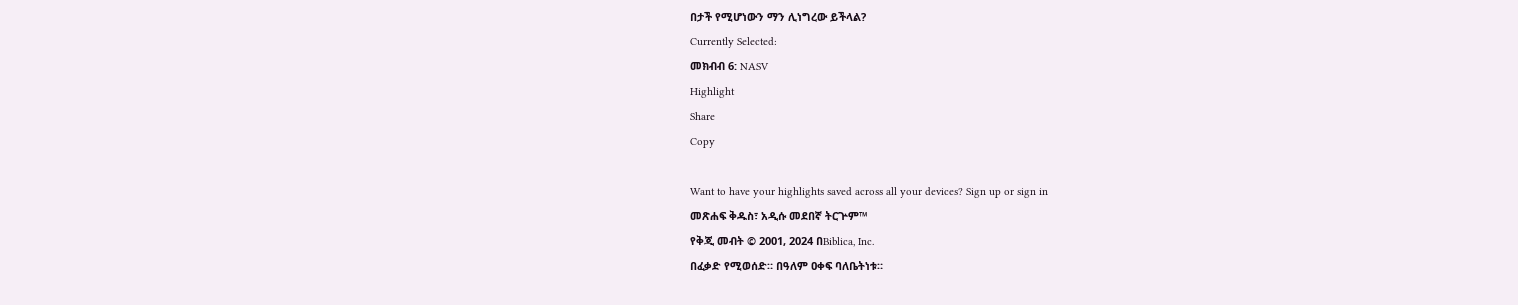በታች የሚሆነውን ማን ሊነግረው ይችላል?
Currently Selected:
መክብብ 6: NASV
Highlight
Share
Copy

Want to have your highlights saved across all your devices? Sign up or sign in
መጽሐፍ ቅዱስ፣ አዲሱ መደበኛ ትርጕም™
የቅጂ መብት © 2001, 2024 በBiblica, Inc.
በፈቃድ የሚወሰድ። በዓለም ዐቀፍ ባለቤትነቱ።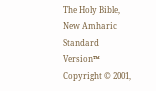The Holy Bible, New Amharic Standard Version™
Copyright © 2001,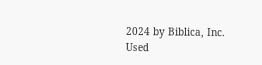2024 by Biblica, Inc.
Used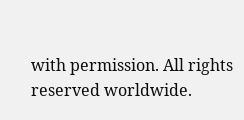with permission. All rights reserved worldwide.